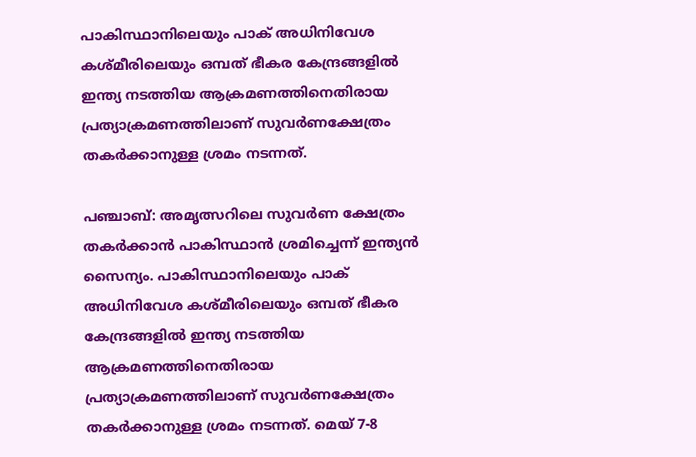പാകിസ്ഥാനിലെയും പാക് അധിനിവേശ കശ്മീരിലെയും ഒമ്പത് ഭീകര കേന്ദ്രങ്ങളിൽ ഇന്ത്യ നടത്തിയ ആക്രമണത്തിനെതിരായ പ്രത്യാക്രമണത്തിലാണ് സുവര്‍ണക്ഷേത്രം തകര്‍ക്കാനുള്ള ശ്രമം നടന്നത്.

പഞ്ചാബ്: അമൃത്സറിലെ സുവര്‍ണ ക്ഷേത്രം തകര്‍ക്കാന്‍ പാകിസ്ഥാന്‍ ശ്രമിച്ചെന്ന് ഇന്ത്യന്‍ സൈന്യം. പാകിസ്ഥാനിലെയും പാക് അധിനിവേശ കശ്മീരിലെയും ഒമ്പത് ഭീകര കേന്ദ്രങ്ങളിൽ ഇന്ത്യ നടത്തിയ ആക്രമണത്തിനെതിരായ പ്രത്യാക്രമണത്തിലാണ് സുവര്‍ണക്ഷേത്രം തകര്‍ക്കാനുള്ള ശ്രമം നടന്നത്. മെയ് 7-8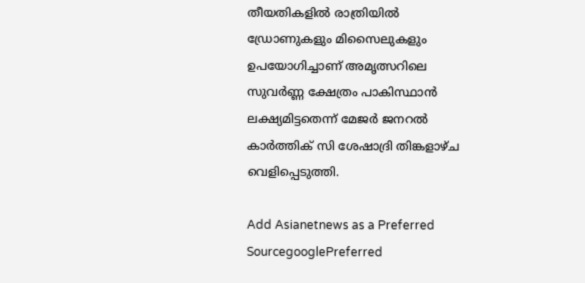തീയതികളിൽ രാത്രിയിൽ ഡ്രോണുകളും മിസൈലുകളും ഉപയോഗിച്ചാണ് അമൃത്സറിലെ സുവർണ്ണ ക്ഷേത്രം പാകിസ്ഥാന്‍ ലക്ഷ്യമിട്ടതെന്ന് മേജർ ജനറൽ കാർത്തിക് സി ശേഷാദ്രി തിങ്കളാഴ്ച വെളിപ്പെടുത്തി.

Add Asianetnews as a Preferred SourcegooglePreferred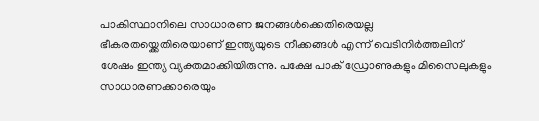പാകിസ്ഥാനിലെ സാധാരണ ജനങ്ങള്‍ക്കെതിരെയല്ല ഭീകരതയ്ക്കെതിരെയാണ് ഇന്ത്യയുടെ നീക്കങ്ങള്‍ എന്ന് വെടിനിര്‍ത്തലിന് ശേഷം ഇന്ത്യ വ്യക്തമാക്കിയിരുന്നു. പക്ഷേ പാക് ഡ്രോണുകളും മിസൈലുകളും സാധാരണക്കാരെയും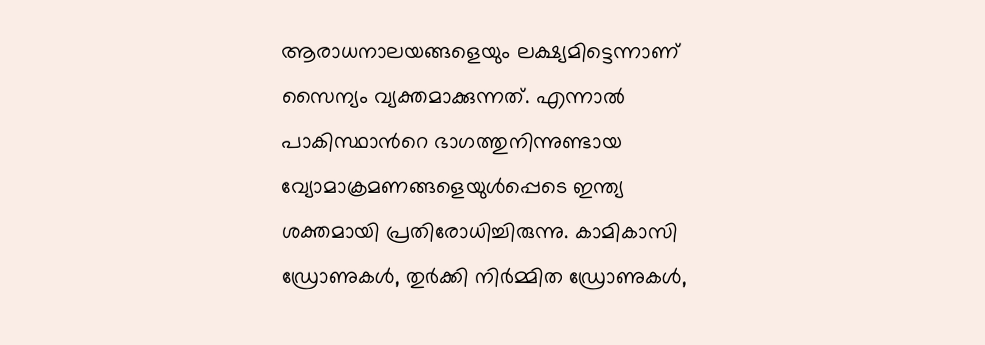ആരാധനാലയങ്ങളെയും ലക്ഷ്യമിട്ടെന്നാണ് സൈന്യം വ്യക്തമാക്കുന്നത്. എന്നാല്‍ പാകിസ്ഥാന്‍റെ ഭാഗത്തുനിന്നുണ്ടായ വ്യോമാക്രമണങ്ങളെയുള്‍പ്പെടെ ഇന്ത്യ ശക്തമായി പ്രതിരോധിച്ചിരുന്നു. കാമികാസി ഡ്രോണുകൾ, തുർക്കി നിർമ്മിത ഡ്രോണുകൾ,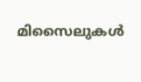മിസൈലുകൾ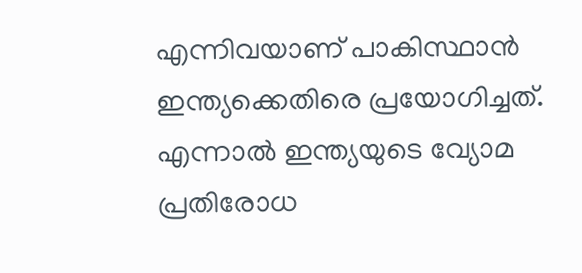എന്നിവയാണ് പാകിസ്ഥാന്‍ ഇന്ത്യക്കെതിരെ പ്രയോഗിച്ചത്. എന്നാല്‍ ഇന്ത്യയുടെ വ്യോമ പ്രതിരോധ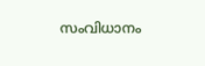സംവിധാനം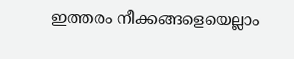ഇത്തരം നീക്കങ്ങളെയെല്ലാം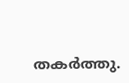തകർത്തു.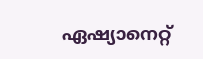ഏഷ്യാനെറ്റ്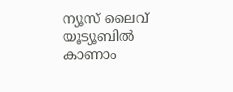ന്യൂസ് ലൈവ് യൂട്യൂബിൽ കാണാം